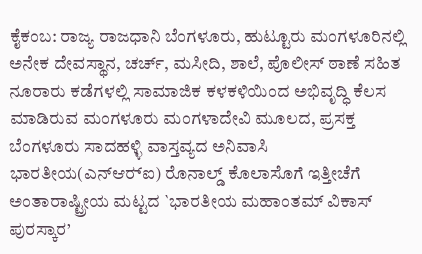ಕೈಕಂಬ: ರಾಜ್ಯ ರಾಜಧಾನಿ ಬೆಂಗಳೂರು, ಹುಟ್ಟೂರು ಮಂಗಳೂರಿನಲ್ಲಿ ಅನೇಕ ದೇವಸ್ಥಾನ, ಚರ್ಚ್, ಮಸೀದಿ, ಶಾಲೆ, ಪೊಲೀಸ್ ಠಾಣೆ ಸಹಿತ ನೂರಾರು ಕಡೆಗಳಲ್ಲಿ ಸಾಮಾಜಿಕ ಕಳಕಳಿಯಿಂದ ಅಭಿವೃದ್ಧಿ ಕೆಲಸ ಮಾಡಿರುವ ಮಂಗಳೂರು ಮಂಗಳಾದೇವಿ ಮೂಲದ, ಪ್ರಸಕ್ತ ಬೆಂಗಳೂರು ಸಾದಹಳ್ಳಿ ವಾಸ್ತವ್ಯದ ಅನಿವಾಸಿ ಭಾರತೀಯ(ಎನ್‍ಆರ್‍ಐ) ರೊನಾಲ್ಡ್ ಕೊಲಾಸೊಗೆ ಇತ್ತೀಚೆಗೆ ಅಂತಾರಾಷ್ಟ್ರೀಯ ಮಟ್ಟದ `ಭಾರತೀಯ ಮಹಾಂತಮ್ ವಿಕಾಸ್ ಪುರಸ್ಕಾರ’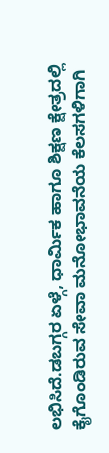ಲಭಿಸಿದೆ.ಡಬಗ್ಗರ ಏಳ್ಗೆ, ಧಾರ್ಮಿಕ ಹಾಗೂ ಶಿಕ್ಷಣ ಕ್ಷೇತ್ರದಲ್ಲಿ ಕೈಗೊಂಡಿರುವ ಸೇವಾ ಮನೋಭಾವನೆಯ ಕೆಲಸಗಳಿಗಾಗಿ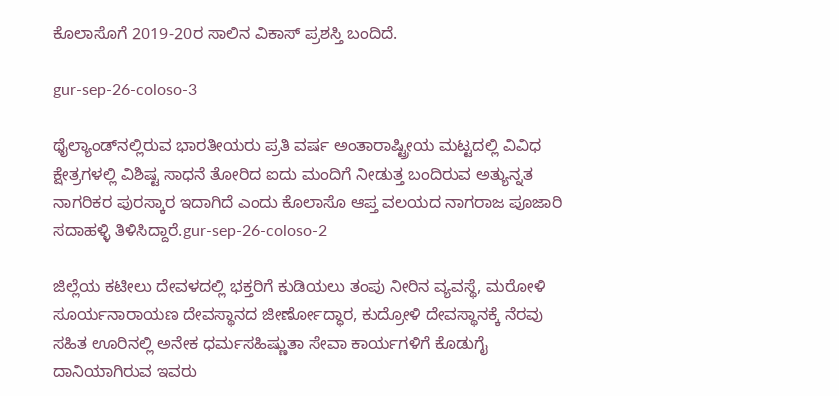ಕೊಲಾಸೊಗೆ 2019-20ರ ಸಾಲಿನ ವಿಕಾಸ್ ಪ್ರಶಸ್ತಿ ಬಂದಿದೆ.

gur-sep-26-coloso-3

ಥೈಲ್ಯಾಂಡ್‍ನಲ್ಲಿರುವ ಭಾರತೀಯರು ಪ್ರತಿ ವರ್ಷ ಅಂತಾರಾಷ್ಟ್ರೀಯ ಮಟ್ಟದಲ್ಲಿ ವಿವಿಧ ಕ್ಷೇತ್ರಗಳಲ್ಲಿ ವಿಶಿಷ್ಟ ಸಾಧನೆ ತೋರಿದ ಐದು ಮಂದಿಗೆ ನೀಡುತ್ತ ಬಂದಿರುವ ಅತ್ಯುನ್ನತ ನಾಗರಿಕರ ಪುರಸ್ಕಾರ ಇದಾಗಿದೆ ಎಂದು ಕೊಲಾಸೊ ಆಪ್ತ ವಲಯದ ನಾಗರಾಜ ಪೂಜಾರಿ ಸದಾಹಳ್ಳಿ ತಿಳಿಸಿದ್ದಾರೆ.gur-sep-26-coloso-2

ಜಿಲ್ಲೆಯ ಕಟೀಲು ದೇವಳದಲ್ಲಿ ಭಕ್ತರಿಗೆ ಕುಡಿಯಲು ತಂಪು ನೀರಿನ ವ್ಯವಸ್ಥೆ, ಮರೋಳಿ ಸೂರ್ಯನಾರಾಯಣ ದೇವಸ್ಥಾನದ ಜೀರ್ಣೋದ್ಧಾರ, ಕುದ್ರೋಳಿ ದೇವಸ್ಥಾನಕ್ಕೆ ನೆರವು ಸಹಿತ ಊರಿನಲ್ಲಿ ಅನೇಕ ಧರ್ಮಸಹಿಷ್ಣುತಾ ಸೇವಾ ಕಾರ್ಯಗಳಿಗೆ ಕೊಡುಗೈ ದಾನಿಯಾಗಿರುವ ಇವರು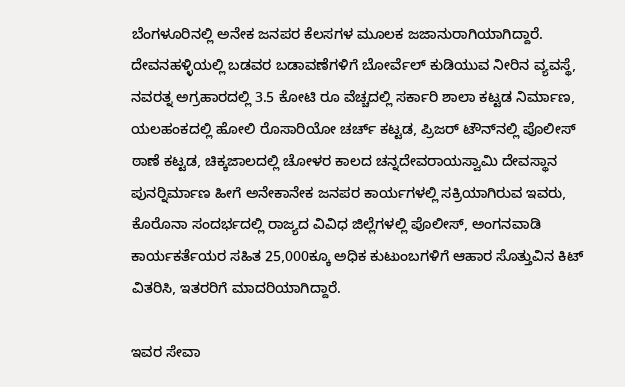ಬೆಂಗಳೂರಿನಲ್ಲಿ ಅನೇಕ ಜನಪರ ಕೆಲಸಗಳ ಮೂಲಕ ಜಜಾನುರಾಗಿಯಾಗಿದ್ದಾರೆ. ದೇವನಹಳ್ಳಿಯಲ್ಲಿ ಬಡವರ ಬಡಾವಣೆಗಳಿಗೆ ಬೋರ್ವೆಲ್ ಕುಡಿಯುವ ನೀರಿನ ವ್ಯವಸ್ಥೆ, ನವರತ್ನ ಅಗ್ರಹಾರದಲ್ಲಿ 3.5 ಕೋಟಿ ರೂ ವೆಚ್ಚದಲ್ಲಿ ಸರ್ಕಾರಿ ಶಾಲಾ ಕಟ್ಟಡ ನಿರ್ಮಾಣ, ಯಲಹಂಕದಲ್ಲಿ ಹೋಲಿ ರೊಸಾರಿಯೋ ಚರ್ಚ್ ಕಟ್ಟಡ, ಪ್ರಿಜರ್ ಟೌನ್‍ನಲ್ಲಿ ಪೊಲೀಸ್ ಠಾಣೆ ಕಟ್ಟಡ, ಚಿಕ್ಕಜಾಲದಲ್ಲಿ ಚೋಳರ ಕಾಲದ ಚನ್ನದೇವರಾಯಸ್ವಾಮಿ ದೇವಸ್ಥಾನ ಪುನರ್‍ನಿರ್ಮಾಣ ಹೀಗೆ ಅನೇಕಾನೇಕ ಜನಪರ ಕಾರ್ಯಗಳಲ್ಲಿ ಸಕ್ರಿಯಾಗಿರುವ ಇವರು, ಕೊರೊನಾ ಸಂದರ್ಭದಲ್ಲಿ ರಾಜ್ಯದ ವಿವಿಧ ಜಿಲ್ಲೆಗಳಲ್ಲಿ ಪೊಲೀಸ್, ಅಂಗನವಾಡಿ ಕಾರ್ಯಕರ್ತೆಯರ ಸಹಿತ 25,000ಕ್ಕೂ ಅಧಿಕ ಕುಟುಂಬಗಳಿಗೆ ಆಹಾರ ಸೊತ್ತುವಿನ ಕಿಟ್ ವಿತರಿಸಿ, ಇತರರಿಗೆ ಮಾದರಿಯಾಗಿದ್ದಾರೆ.

ಇವರ ಸೇವಾ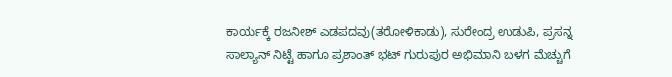ಕಾರ್ಯಕ್ಕೆ ರಜನೀಶ್ ಎಡಪದವು(ತರೋಳಿಕಾಡು), ಸುರೇಂದ್ರ ಉಡುಪಿ, ಪ್ರಸನ್ನ ಸಾಲ್ಯಾನ್ ನಿಟ್ಟೆ ಹಾಗೂ ಪ್ರಶಾಂತ್ ಭಟ್ ಗುರುಪುರ ಅಭಿಮಾನಿ ಬಳಗ ಮೆಚ್ಚುಗೆ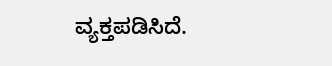ವ್ಯಕ್ತಪಡಿಸಿದೆ.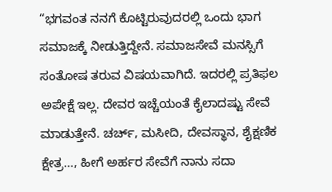“ಭಗವಂತ ನನಗೆ ಕೊಟ್ಟಿರುವುದರಲ್ಲಿ ಒಂದು ಭಾಗ ಸಮಾಜಕ್ಕೆ ನೀಡುತ್ತಿದ್ದೇನೆ. ಸಮಾಜಸೇವೆ ಮನಸ್ಸಿಗೆ ಸಂತೋಷ ತರುವ ವಿಷಯವಾಗಿದೆ. ಇದರಲ್ಲಿ ಪ್ರತಿಫಲ ಅಪೇಕ್ಷೆ ಇಲ್ಲ. ದೇವರ ಇಚ್ಚೆಯಂತೆ ಕೈಲಾದಷ್ಟು ಸೇವೆ ಮಾಡುತ್ತೇನೆ. ಚರ್ಚ್, ಮಸೀದಿ, ದೇವಸ್ಥಾನ, ಶೈಕ್ಷಣಿಕ ಕ್ಷೇತ್ರ…, ಹೀಗೆ ಅರ್ಹರ ಸೇವೆಗೆ ನಾನು ಸದಾ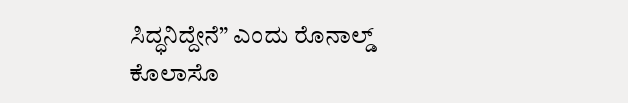ಸಿದ್ಧನಿದ್ದೇನೆ” ಎಂದು ರೊನಾಲ್ಡ್ ಕೊಲಾಸೊ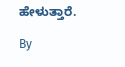ಹೇಳುತ್ತಾರೆ.

By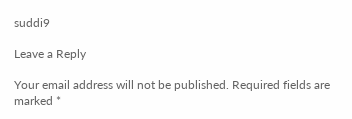suddi9

Leave a Reply

Your email address will not be published. Required fields are marked *